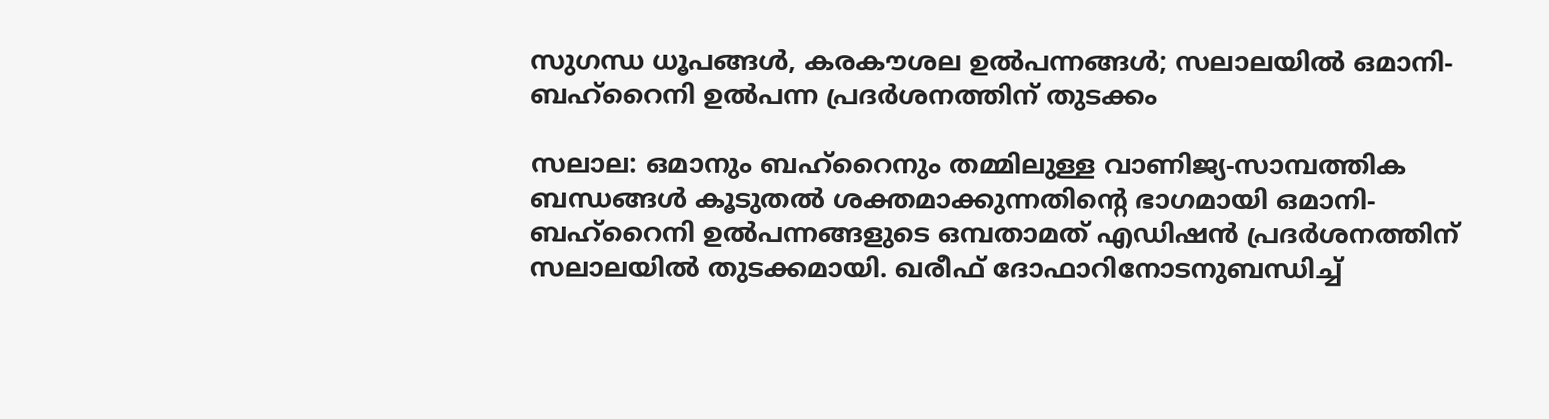സുഗന്ധ ധൂപങ്ങൾ, കരകൗശല ഉൽപന്നങ്ങൾ; സലാലയിൽ ഒമാനി-ബഹ്റൈനി ഉൽപന്ന പ്രദർശനത്തിന് തുടക്കം

സലാല: ഒമാനും ബഹ്റൈനും തമ്മിലുള്ള വാണിജ്യ-സാമ്പത്തിക ബന്ധങ്ങൾ കൂടുതൽ ശക്തമാക്കുന്നതിന്റെ ഭാഗമായി ഒമാനി-ബഹ്റൈനി ഉൽപന്നങ്ങളുടെ ഒമ്പതാമത് എഡിഷൻ പ്രദർശനത്തിന് സലാലയിൽ തുടക്കമായി. ഖരീഫ് ദോഫാറിനോടനുബന്ധിച്ച്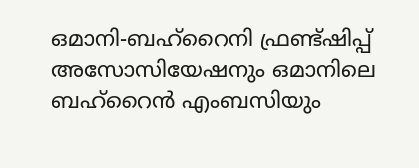ഒമാനി-ബഹ്റൈനി ഫ്രണ്ട്ഷിപ്പ് അസോസിയേഷനും ഒമാനിലെ ബഹ്റൈൻ എംബസിയും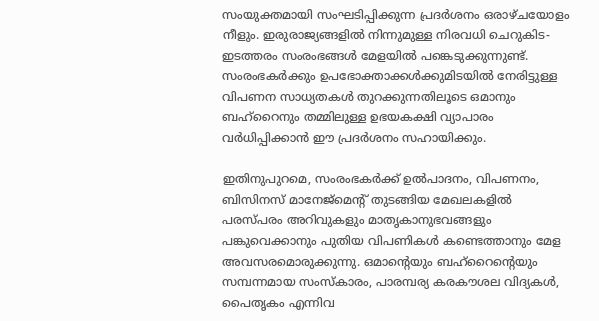സംയുക്തമായി സംഘടിപ്പിക്കുന്ന പ്രദർശനം ഒരാഴ്ചയോളം നീളും. ഇരുരാജ്യങ്ങളിൽ നിന്നുമുള്ള നിരവധി ചെറുകിട-ഇടത്തരം സംരംഭങ്ങൾ മേളയിൽ പങ്കെടുക്കുന്നുണ്ട്. സംരംഭകർക്കും ഉപഭോക്താക്കൾക്കുമിടയിൽ നേരിട്ടുള്ള വിപണന സാധ്യതകൾ തുറക്കുന്നതിലൂടെ ഒമാനും ബഹ്റൈനും തമ്മിലുള്ള ഉഭയകക്ഷി വ്യാപാരം വർധിപ്പിക്കാൻ ഈ പ്രദർശനം സഹായിക്കും.

ഇതിനുപുറമെ, സംരംഭകർക്ക് ഉൽപാദനം, വിപണനം, ബിസിനസ് മാനേജ്‌മെന്റ് തുടങ്ങിയ മേഖലകളിൽ പരസ്പരം അറിവുകളും മാതൃകാനുഭവങ്ങളും പങ്കുവെക്കാനും പുതിയ വിപണികൾ കണ്ടെത്താനും മേള അവസരമൊരുക്കുന്നു. ഒമാന്റെയും ബഹ്റൈന്റെയും സമ്പന്നമായ സംസ്‌കാരം, പാരമ്പര്യ കരകൗശല വിദ്യകൾ, പൈതൃകം എന്നിവ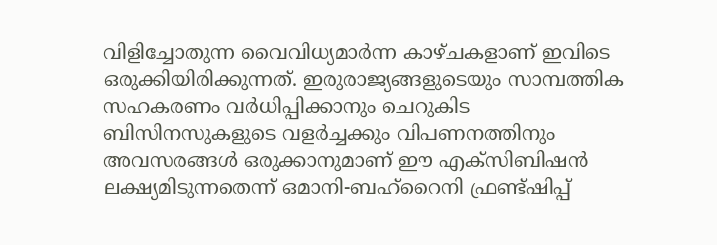വിളിച്ചോതുന്ന വൈവിധ്യമാർന്ന കാഴ്ചകളാണ് ഇവിടെ ഒരുക്കിയിരിക്കുന്നത്. ഇരുരാജ്യങ്ങളുടെയും സാമ്പത്തിക സഹകരണം വർധിപ്പിക്കാനും ചെറുകിട ബിസിനസുകളുടെ വളർച്ചക്കും വിപണനത്തിനും അവസരങ്ങൾ ഒരുക്കാനുമാണ് ഈ എക്സിബിഷൻ ലക്ഷ്യമിടുന്നതെന്ന് ഒമാനി-ബഹ്റൈനി ഫ്രണ്ട്ഷിപ്പ്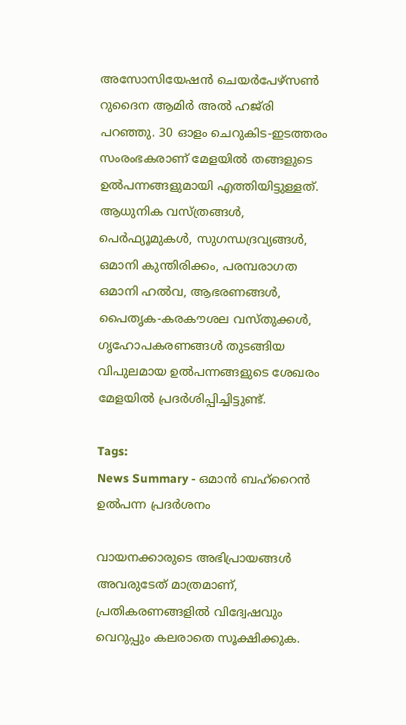അസോസിയേഷൻ ചെയർപേഴ്സൺ റുദൈന ആമിർ അൽ ഹജ്‌രി പറഞ്ഞു. 30 ഓളം ചെറുകിട-ഇടത്തരം സംരംഭകരാണ് മേളയിൽ തങ്ങളുടെ ഉൽപന്നങ്ങളുമായി എത്തിയിട്ടുള്ളത്. ആധുനിക വസ്ത്രങ്ങൾ, പെർഫ്യൂമുകൾ, സുഗന്ധദ്രവ്യങ്ങൾ, ഒമാനി കുന്തിരിക്കം, പരമ്പരാഗത ഒമാനി ഹൽവ, ആഭരണങ്ങൾ, പൈതൃക-കരകൗശല വസ്തുക്കൾ, ഗൃഹോപകരണങ്ങൾ തുടങ്ങിയ വിപുലമായ ഉൽപന്നങ്ങളുടെ ശേഖരം മേളയിൽ പ്രദർശിപ്പിച്ചിട്ടുണ്ട്.

Tags:
News Summary - ഒമാൻ ബഹ്റൈൻ ഉൽപന്ന പ്രദർശനം

വായനക്കാരുടെ അഭിപ്രായങ്ങള്‍ അവരുടേത് മാത്രമാണ്, പ്രതികരണങ്ങളിൽ വിദ്വേഷവും വെറുപ്പും കലരാതെ സൂക്ഷിക്കുക.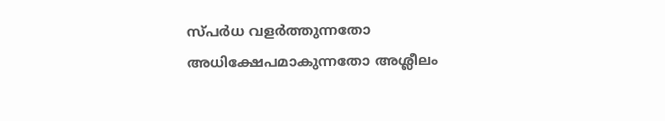സ്പർധ വളർത്തുന്നതോ അധിക്ഷേപമാകുന്നതോ അശ്ലീലം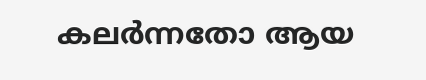കലർന്നതോ ആയ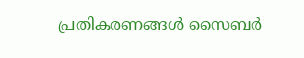പ്രതികരണങ്ങൾ സൈബർ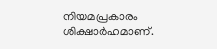നിയമപ്രകാരം ശിക്ഷാർഹമാണ്.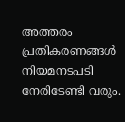അത്തരം പ്രതികരണങ്ങൾ നിയമനടപടി നേരിടേണ്ടി വരും.